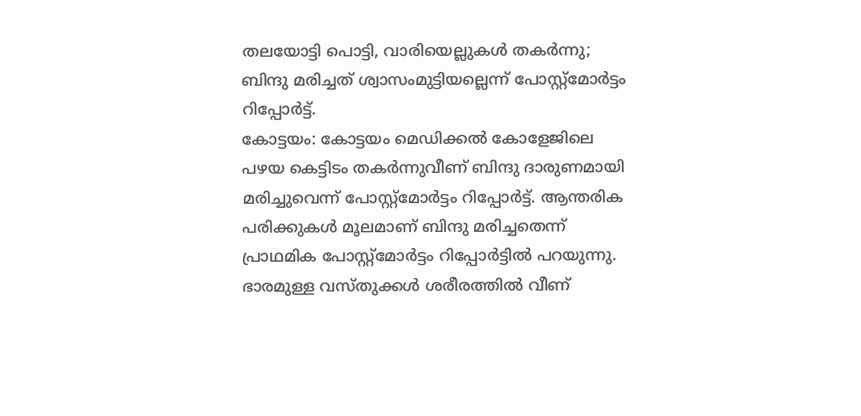തലയോട്ടി പൊട്ടി, വാരിയെല്ലുകൾ തകർന്നു; ബിന്ദു മരിച്ചത് ശ്വാസംമുട്ടിയല്ലെന്ന് പോസ്റ്റ്മോർട്ടം റിപ്പോർട്ട്.
കോട്ടയം: കോട്ടയം മെഡിക്കൽ കോളേജിലെ പഴയ കെട്ടിടം തകർന്നുവീണ് ബിന്ദു ദാരുണമായി മരിച്ചുവെന്ന് പോസ്റ്റ്മോർട്ടം റിപ്പോർട്ട്. ആന്തരിക പരിക്കുകൾ മൂലമാണ് ബിന്ദു മരിച്ചതെന്ന് പ്രാഥമിക പോസ്റ്റ്മോർട്ടം റിപ്പോർട്ടിൽ പറയുന്നു. ഭാരമുള്ള വസ്തുക്കൾ ശരീരത്തിൽ വീണ്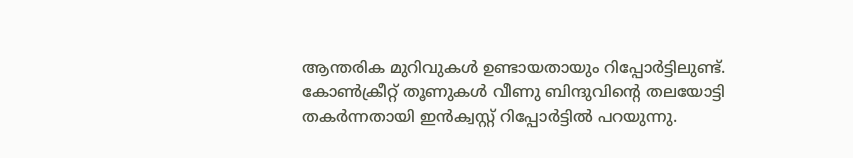ആന്തരിക മുറിവുകൾ ഉണ്ടായതായും റിപ്പോർട്ടിലുണ്ട്. കോൺക്രീറ്റ് തൂണുകൾ വീണു ബിന്ദുവിന്റെ തലയോട്ടി തകർന്നതായി ഇൻക്വസ്റ്റ് റിപ്പോർട്ടിൽ പറയുന്നു.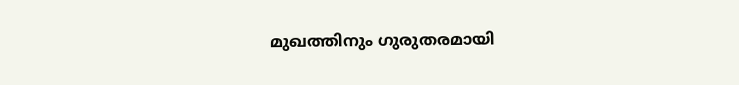മുഖത്തിനും ഗുരുതരമായി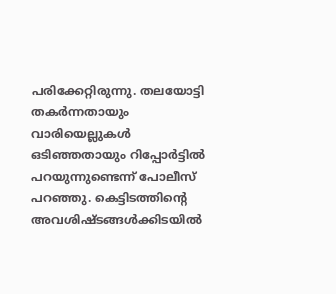പരിക്കേറ്റിരുന്നു. തലയോട്ടി തകർന്നതായും വാരിയെല്ലുകൾ ഒടിഞ്ഞതായും റിപ്പോർട്ടിൽ പറയുന്നുണ്ടെന്ന് പോലീസ് പറഞ്ഞു. കെട്ടിടത്തിന്റെ അവശിഷ്ടങ്ങൾക്കിടയിൽ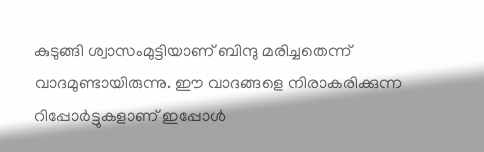കുടുങ്ങി ശ്വാസംമുട്ടിയാണ് ബിന്ദു മരിച്ചതെന്ന് വാദമുണ്ടായിരുന്നു. ഈ വാദങ്ങളെ നിരാകരിക്കുന്ന റിപ്പോർട്ടുകളാണ് ഇപ്പോൾ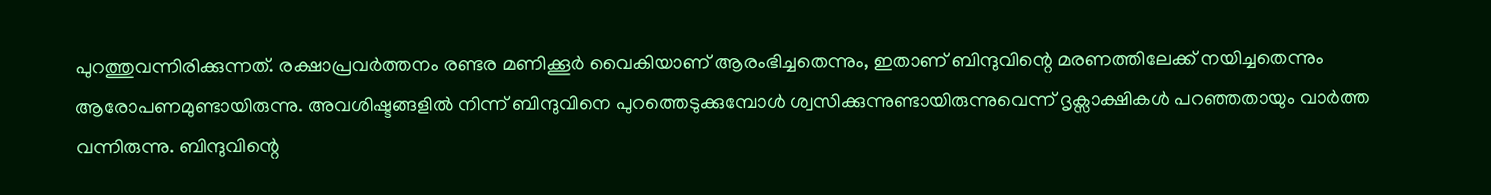പുറത്തുവന്നിരിക്കുന്നത്. രക്ഷാപ്രവർത്തനം രണ്ടര മണിക്കൂർ വൈകിയാണ് ആരംഭിച്ചതെന്നും, ഇതാണ് ബിന്ദുവിന്റെ മരണത്തിലേക്ക് നയിച്ചതെന്നും ആരോപണമുണ്ടായിരുന്നു. അവശിഷ്ടങ്ങളിൽ നിന്ന് ബിന്ദുവിനെ പുറത്തെടുക്കുമ്പോൾ ശ്വസിക്കുന്നുണ്ടായിരുന്നുവെന്ന് ദൃക്സാക്ഷികൾ പറഞ്ഞതായും വാർത്ത വന്നിരുന്നു. ബിന്ദുവിന്റെ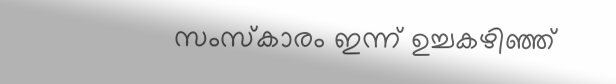സംസ്കാരം ഇന്ന് ഉച്ചകഴിഞ്ഞ്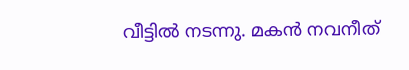വീട്ടിൽ നടന്നു. മകൻ നവനീത്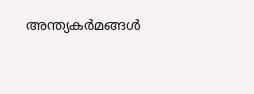അന്ത്യകർമങ്ങൾ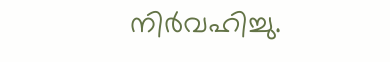നിർവഹിച്ചു.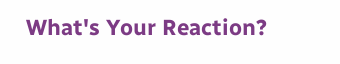What's Your Reaction?